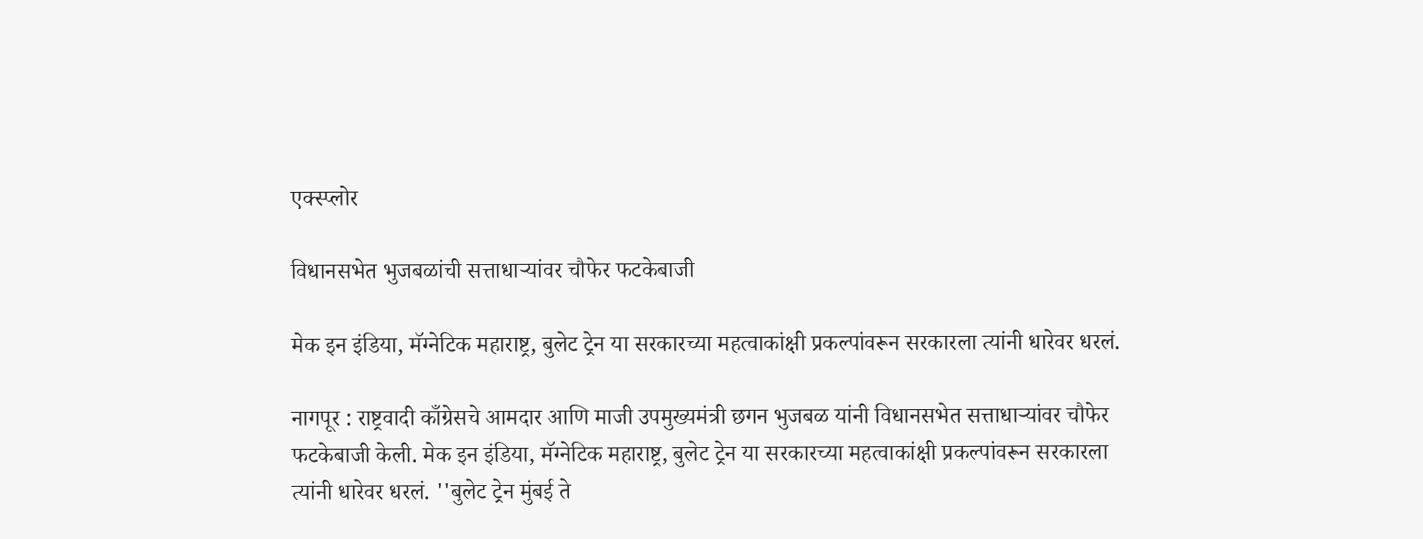एक्स्प्लोर

विधानसभेत भुजबळांची सत्ताधाऱ्यांवर चौफेर फटकेबाजी

मेक इन इंडिया, मॅग्नेटिक महाराष्ट्र, बुलेट ट्रेन या सरकारच्या महत्वाकांक्षी प्रकल्पांवरून सरकारला त्यांनी धारेवर धरलं.

नागपूर : राष्ट्रवादी काँग्रेसचे आमदार आणि माजी उपमुख्यमंत्री छगन भुजबळ यांनी विधानसभेत सत्ताधाऱ्यांवर चौफेर फटकेबाजी केली. मेक इन इंडिया, मॅग्नेटिक महाराष्ट्र, बुलेट ट्रेन या सरकारच्या महत्वाकांक्षी प्रकल्पांवरून सरकारला त्यांनी धारेवर धरलं. ''बुलेट ट्रेन मुंबई ते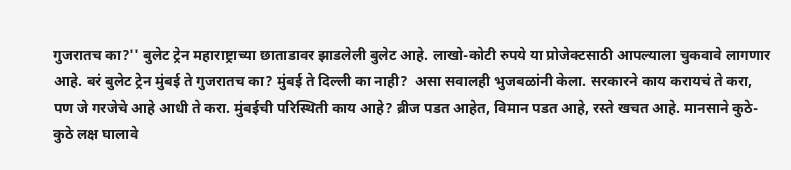गुजरातच का?'' बुलेट ट्रेन महाराष्ट्राच्या छाताडावर झाडलेली बुलेट आहे. लाखो-कोटी रुपये या प्रोजेक्टसाठी आपल्याला चुकवावे लागणार आहे. बरं बुलेट ट्रेन मुंबई ते गुजरातच का? मुंबई ते दिल्ली का नाही?  असा सवालही भुजबळांनी केला. सरकारने काय करायचं ते करा, पण जे गरजेचे आहे आधी ते करा. मुंबईची परिस्थिती काय आहे? ब्रीज पडत आहेत, विमान पडत आहे, रस्ते खचत आहे. मानसाने कुठे-कुठे लक्ष घालावे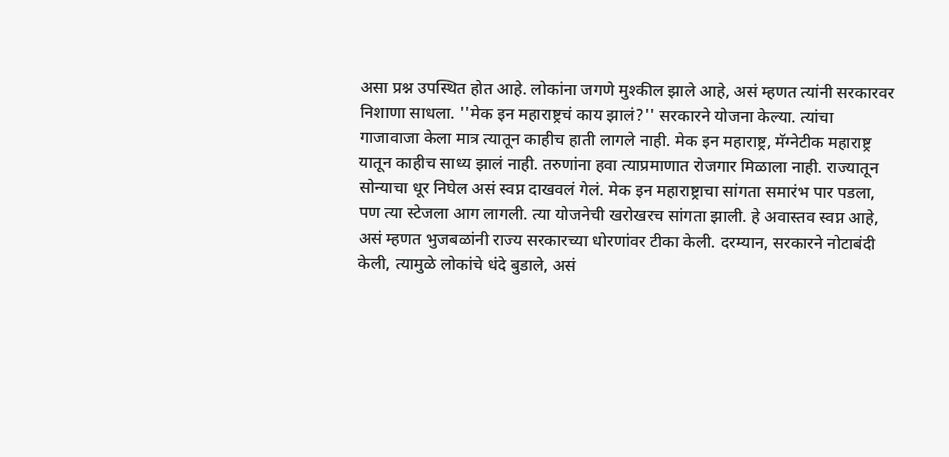असा प्रश्न उपस्थित होत आहे. लोकांना जगणे मुश्कील झाले आहे, असं म्हणत त्यांनी सरकारवर निशाणा साधला. ''मेक इन महाराष्ट्रचं काय झालं?'' सरकारने योजना केल्या. त्यांचा गाजावाजा केला मात्र त्यातून काहीच हाती लागले नाही. मेक इन महाराष्ट्र, मॅग्नेटीक महाराष्ट्र यातून काहीच साध्य झालं नाही. तरुणांना हवा त्याप्रमाणात रोजगार मिळाला नाही. राज्यातून सोन्याचा धूर निघेल असं स्वप्न दाखवलं गेलं. मेक इन महाराष्ट्राचा सांगता समारंभ पार पडला, पण त्या स्टेजला आग लागली. त्या योजनेची खरोखरच सांगता झाली. हे अवास्तव स्वप्न आहे, असं म्हणत भुजबळांनी राज्य सरकारच्या धोरणांवर टीका केली. दरम्यान, सरकारने नोटाबंदी केली, त्यामुळे लोकांचे धंदे बुडाले, असं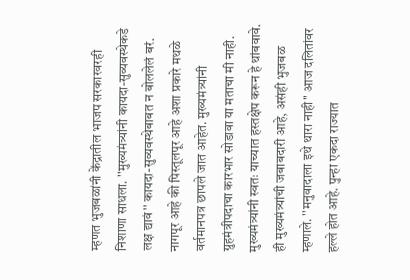म्हणत भुजबळांनी केंद्रातील भाजप सरकारवरही निशाणा साधला. ''मुख्यमंत्र्यांनी कायदा-सुव्यवस्थेकडे लक्ष द्यावं'' कायदा-सुव्यवस्थेबाबत न बोललेलं बरं. नागपूर आहे की पिस्तूलपूर आहे अशा प्रकारे मथळे वर्तमानपत्र छापले जात आहेत. मुख्यमंत्र्यांनी ग्रुहमंत्रीपदाचा कारभार सोडावा या मताचा मी नाही. मुख्यमंत्र्यांनी स्वतः याच्यात हस्तक्षेप करून हे थांबवावे. ही मुख्यमंत्र्यांची जबाबदारी आहे, असंही भुजबळ म्हणाले. ''मनुवादाला इथे थारा नाही'' आज दलितांवर हल्ले होत आहे. पुन्हा एकदा राज्यात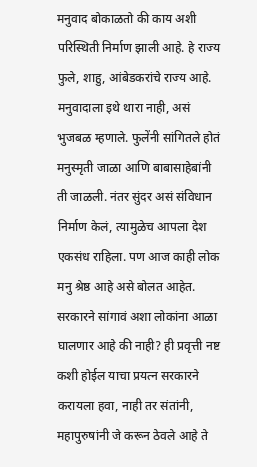मनुवाद बोकाळतो की काय अशी परिस्थिती निर्माण झाली आहे. हे राज्य फुले, शाहु, आंबेडकरांचे राज्य आहे. मनुवादाला इथे थारा नाही, असं भुजबळ म्हणाले. फुलेंनी सांगितले होतं मनुस्मृती जाळा आणि बाबासाहेबांनी ती जाळली. नंतर सुंदर असं संविधान निर्माण केलं, त्यामुळेच आपला देश एकसंध राहिला. पण आज काही लोक मनु श्रेष्ठ आहे असे बोलत आहेत. सरकारने सांगावं अशा लोकांना आळा घालणार आहे की नाही? ही प्रवृत्ती नष्ट कशी होईल याचा प्रयत्न सरकारने करायला हवा, नाही तर संतांनी, महापुरुषांनी जे करून ठेवले आहे ते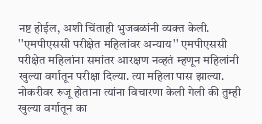नष्ट होईल, अशी चिंताही भुजबळांनी व्यक्त केली. ''एमपीएससी परीक्षेत महिलांवर अन्याय'' एमपीएससी परीक्षेत महिलांना समांतर आरक्षण नव्हतं म्हणून महिलांनी खुल्या वर्गातून परीक्षा दिल्या. त्या महिला पास झाल्या. नोकरीवर रुजू होताना त्यांना विचारणा केली गेली की तुम्ही खुल्या वर्गातून का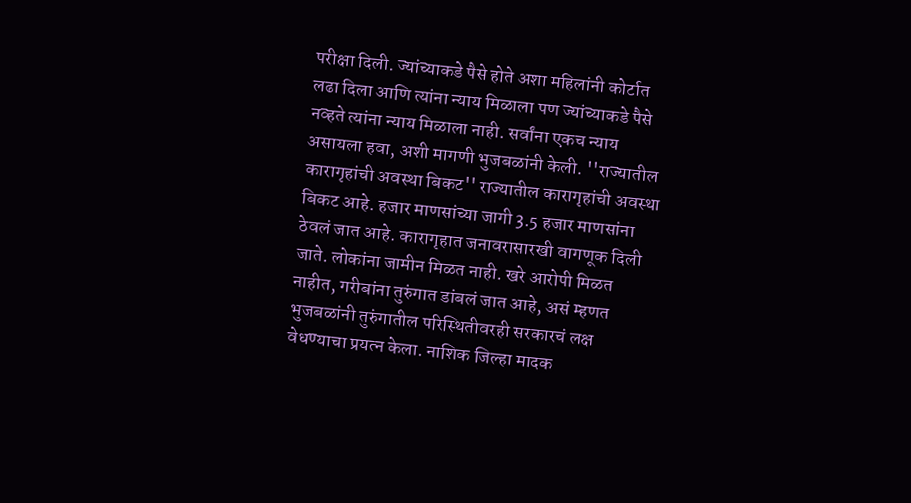परीक्षा दिली. ज्यांच्याकडे पैसे होते अशा महिलांनी कोर्टात लढा दिला आणि त्यांना न्याय मिळाला पण ज्यांच्याकडे पैसे नव्हते त्यांना न्याय मिळाला नाही. सर्वांना एकच न्याय असायला हवा, अशी मागणी भुजबळांनी केली. ''राज्यातील कारागृहांची अवस्था बिकट'' राज्यातील कारागृहांची अवस्था बिकट आहे. हजार माणसांच्या जागी 3.5 हजार माणसांना ठेवलं जात आहे. कारागृहात जनावरासारखी वागणूक दिली जाते. लोकांना जामीन मिळत नाही. खरे आरोपी मिळत नाहीत, गरीबांना तुरुंगात डांबलं जात आहे, असं म्हणत भुजबळांनी तुरुंगातील परिस्थितीवरही सरकारचं लक्ष वेधण्याचा प्रयत्न केला. नाशिक जिल्हा मादक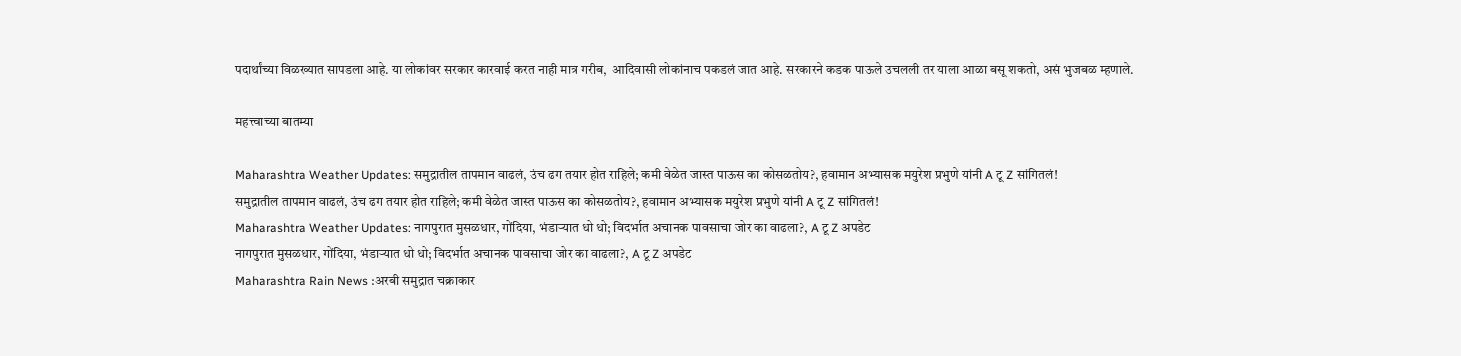पदार्थांच्या विळख्यात सापडला आहे. या लोकांवर सरकार कारवाई करत नाही मात्र गरीब,  आदिवासी लोकांनाच पकडलं जात आहे. सरकारने कडक पाऊले उचलली तर याला आळा बसू शकतो, असं भुजबळ म्हणाले.

महत्त्वाच्या बातम्या

Maharashtra Weather Updates: समुद्रातील तापमान वाढलं, उंच ढग तयार होत राहिले; कमी वेळेत जास्त पाऊस का कोसळतोय?, हवामान अभ्यासक मयुरेश प्रभुणे यांनी A टू Z सांगितलं!
समुद्रातील तापमान वाढलं, उंच ढग तयार होत राहिले; कमी वेळेत जास्त पाऊस का कोसळतोय?, हवामान अभ्यासक मयुरेश प्रभुणे यांनी A टू Z सांगितलं!
Maharashtra Weather Updates: नागपुरात मुसळधार, गोंदिया, भंडाऱ्यात धो धो; विदर्भात अचानक पावसाचा जोर का वाढला?, A टू Z अपडेट
नागपुरात मुसळधार, गोंदिया, भंडाऱ्यात धो धो; विदर्भात अचानक पावसाचा जोर का वाढला?, A टू Z अपडेट
Maharashtra Rain News :अरबी समुद्रात चक्राकार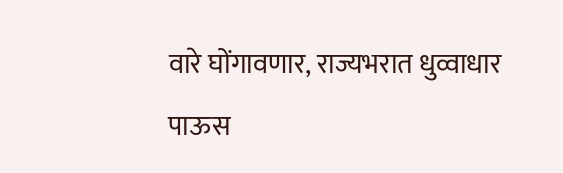वारे घोंगावणार, राज्यभरात धुव्वाधार पाऊस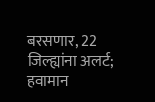बरसणार, 22 जिल्ह्यांना अलर्ट; हवामान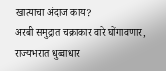खात्याचा अंदाज काय?
अरबी समुद्रात चक्राकार वारे घोंगावणार, राज्यभरात धुव्वाधार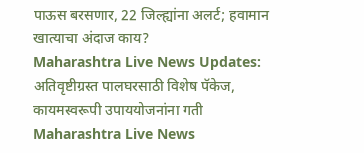पाऊस बरसणार, 22 जिल्ह्यांना अलर्ट; हवामान खात्याचा अंदाज काय?
Maharashtra Live News Updates: अतिवृष्टीग्रस्त पालघरसाठी विशेष पॅकेज, कायमस्वरूपी उपाययोजनांना गती
Maharashtra Live News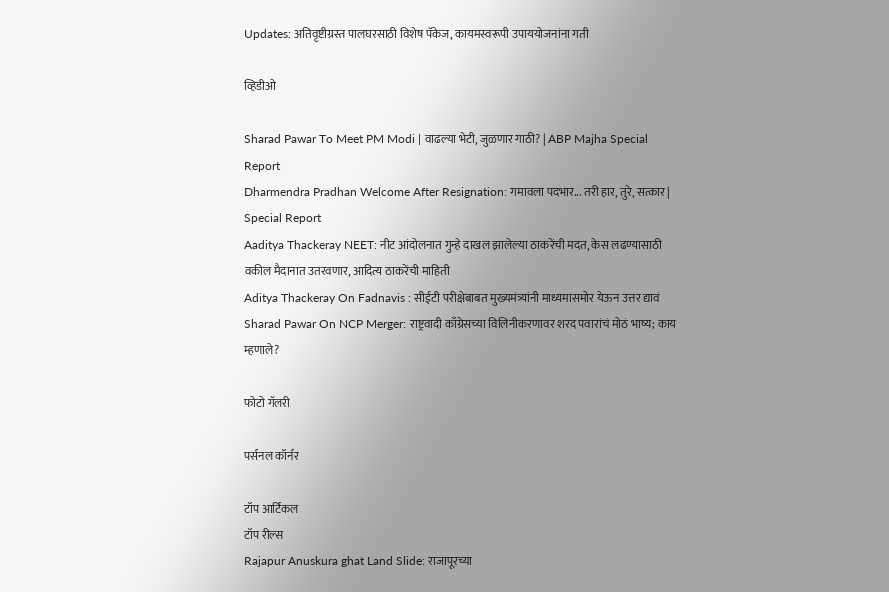Updates: अतिवृष्टीग्रस्त पालघरसाठी विशेष पॅकेज, कायमस्वरूपी उपाययोजनांना गती

व्हिडीओ

Sharad Pawar To Meet PM Modi | वाढल्या भेटी, जुळणार गाठी? | ABP Majha Special Report
Dharmendra Pradhan Welcome After Resignation: गमावला पदभार... तरी हार, तुरे, सत्कार | Special Report
Aaditya Thackeray NEET: नीट आंदोलनात गुन्हे दाखल झालेल्या ठाकरेंची मदत, केस लढण्यासाठी वकील मैदानात उतरवणार, आदित्य ठाकरेंची माहिती
Aditya Thackeray On Fadnavis : सीईटी परीक्षेबाबत मुख्यमंत्र्यांनी माध्यमासमोर येऊन उत्तर द्यावं
Sharad Pawar On NCP Merger: राष्ट्रवादी काँग्रेसच्या विलिनीकरणावर शरद पवारांचं मोठं भाष्य; काय म्हणाले?

फोटो गॅलरी

पर्सनल कॉर्नर

टॉप आर्टिकल
टॉप रील्स
Rajapur Anuskura ghat Land Slide: राजापूरच्या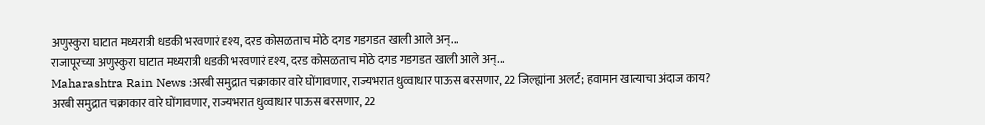अणुस्कुरा घाटात मध्यरात्री धडकी भरवणारं दृश्य, दरड कोसळताच मोठे दगड गडगडत खाली आले अन्...
राजापूरच्या अणुस्कुरा घाटात मध्यरात्री धडकी भरवणारं दृश्य, दरड कोसळताच मोठे दगड गडगडत खाली आले अन्...
Maharashtra Rain News :अरबी समुद्रात चक्राकार वारे घोंगावणार, राज्यभरात धुव्वाधार पाऊस बरसणार, 22 जिल्ह्यांना अलर्ट; हवामान खात्याचा अंदाज काय?
अरबी समुद्रात चक्राकार वारे घोंगावणार, राज्यभरात धुव्वाधार पाऊस बरसणार, 22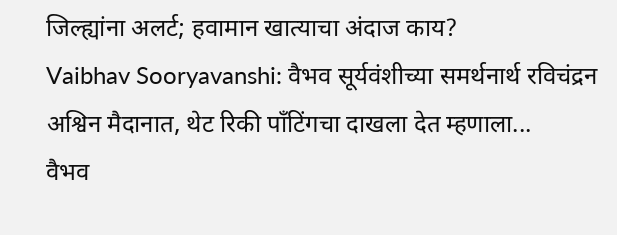जिल्ह्यांना अलर्ट; हवामान खात्याचा अंदाज काय?
Vaibhav Sooryavanshi: वैभव सूर्यवंशीच्या समर्थनार्थ रविचंद्रन अश्विन मैदानात, थेट रिकी पाँटिंगचा दाखला देत म्हणाला...
वैभव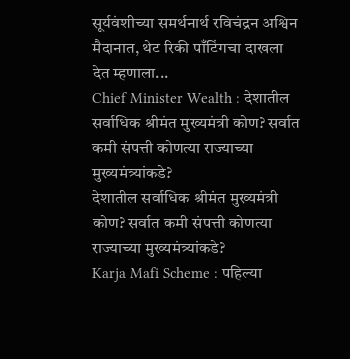सूर्यवंशीच्या समर्थनार्थ रविचंद्रन अश्विन मैदानात, थेट रिकी पाँटिंगचा दाखला देत म्हणाला...
Chief Minister Wealth : देशातील सर्वाधिक श्रीमंत मुख्यमंत्री कोण? सर्वात कमी संपत्ती कोणत्या राज्याच्या मुख्यमंत्र्यांकडे?
देशातील सर्वाधिक श्रीमंत मुख्यमंत्री कोण? सर्वात कमी संपत्ती कोणत्या राज्याच्या मुख्यमंत्र्यांकडे?
Karja Mafi Scheme : पहिल्या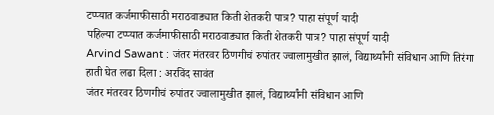टप्प्यात कर्जमाफीसाठी मराठवाड्यात किती शेतकरी पात्र? पाहा संपूर्ण यादी
पहिल्या टप्प्यात कर्जमाफीसाठी मराठवाड्यात किती शेतकरी पात्र? पाहा संपूर्ण यादी
Arvind Sawant : जंतर मंतरवर ठिणगीचं रुपांतर ज्वालामुखीत झालं, विद्यार्थ्यांनी संविधान आणि तिरंगा हाती घेत लढा दिला : अरविंद सावंत
जंतर मंतरवर ठिणगीचं रुपांतर ज्वालामुखीत झालं, विद्यार्थ्यांनी संविधान आणि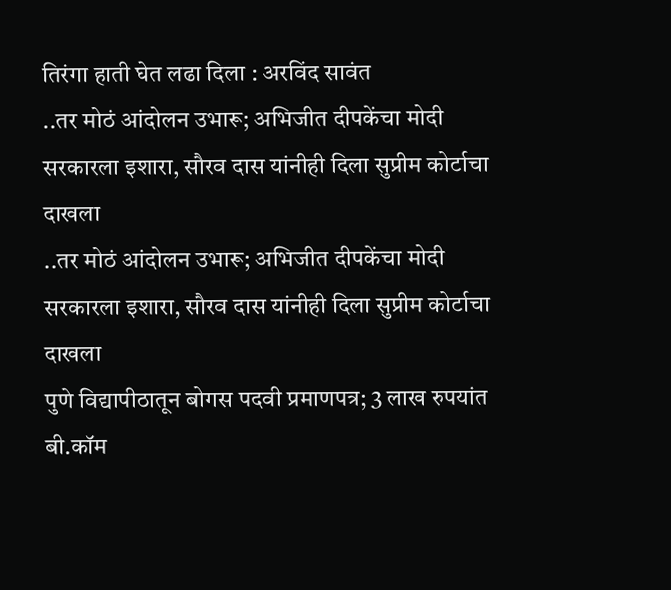तिरंगा हाती घेत लढा दिला : अरविंद सावंत
..तर मोठं आंदोलन उभारू; अभिजीत दीपकेंचा मोदी सरकारला इशारा, सौरव दास यांनीही दिला सुप्रीम कोर्टाचा दाखला
..तर मोठं आंदोलन उभारू; अभिजीत दीपकेंचा मोदी सरकारला इशारा, सौरव दास यांनीही दिला सुप्रीम कोर्टाचा दाखला
पुणे विद्यापीठातून बोगस पदवी प्रमाणपत्र; 3 लाख रुपयांत बी.कॉम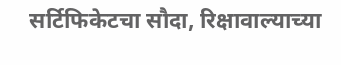सर्टिफिकेटचा सौदा, रिक्षावाल्याच्या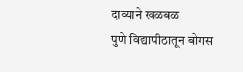दाव्याने खळबळ
पुणे विद्यापीठातून बोगस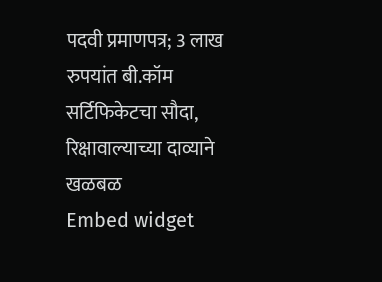पदवी प्रमाणपत्र; 3 लाख रुपयांत बी.कॉम सर्टिफिकेटचा सौदा, रिक्षावाल्याच्या दाव्याने खळबळ
Embed widget